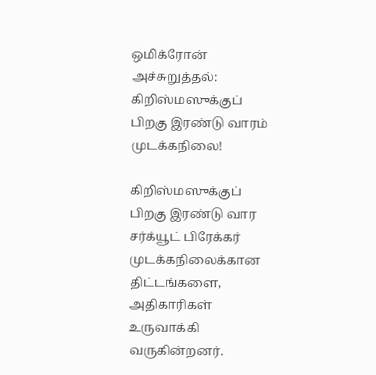ஒமிக்ரோன் அச்சுறுத்தல்: கிறிஸ்மஸுக்குப் பிறகு இரண்டு வாரம் முடக்கநிலை!

கிறிஸ்மஸுக்குப் பிறகு இரண்டு வார சர்க்யூட் பிரேக்கர் முடக்கநிலைக்கான திட்டங்களை, அதிகாரிகள் உருவாக்கி வருகின்றனர்.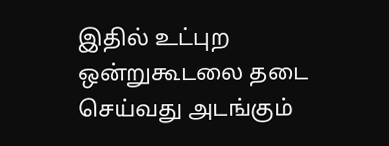இதில் உட்புற ஒன்றுகூடலை தடை செய்வது அடங்கும்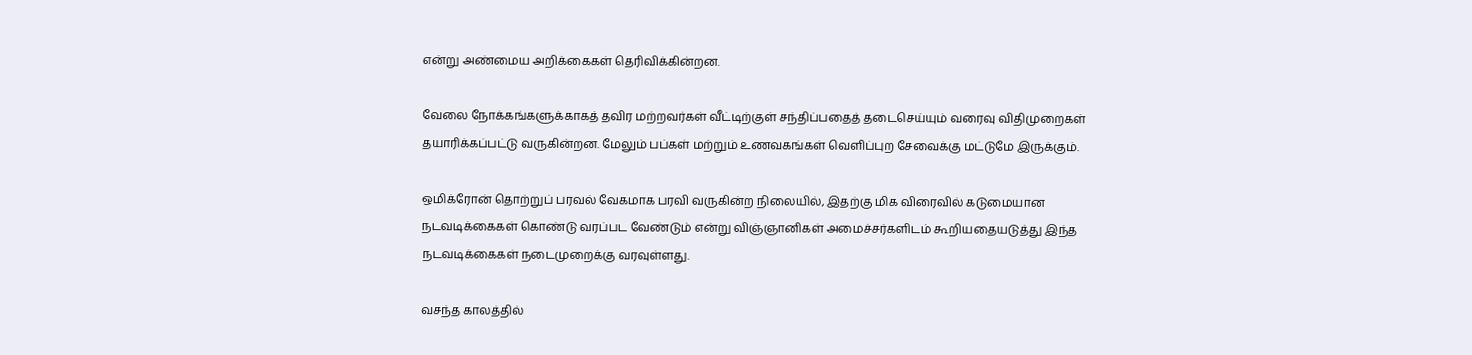என்று அண்மைய அறிக்கைகள் தெரிவிக்கின்றன.

வேலை நோக்கங்களுக்காகத் தவிர மற்றவர்கள் வீட்டிற்குள் சந்திப்பதைத் தடைசெய்யும் வரைவு விதிமுறைகள் தயாரிக்கப்பட்டு வருகின்றன. மேலும் பப்கள் மற்றும் உணவகங்கள் வெளிப்புற சேவைக்கு மட்டுமே இருக்கும்.

ஒமிக்ரோன் தொற்றுப் பரவல் வேகமாக பரவி வருகின்ற நிலையில், இதற்கு மிக விரைவில் கடுமையான நடவடிக்கைகள் கொண்டு வரப்பட வேண்டும் என்று விஞ்ஞானிகள் அமைச்சர்களிடம் கூறியதையடுத்து இந்த நடவடிக்கைகள் நடைமுறைக்கு வரவுள்ளது.

வசந்த காலத்தில்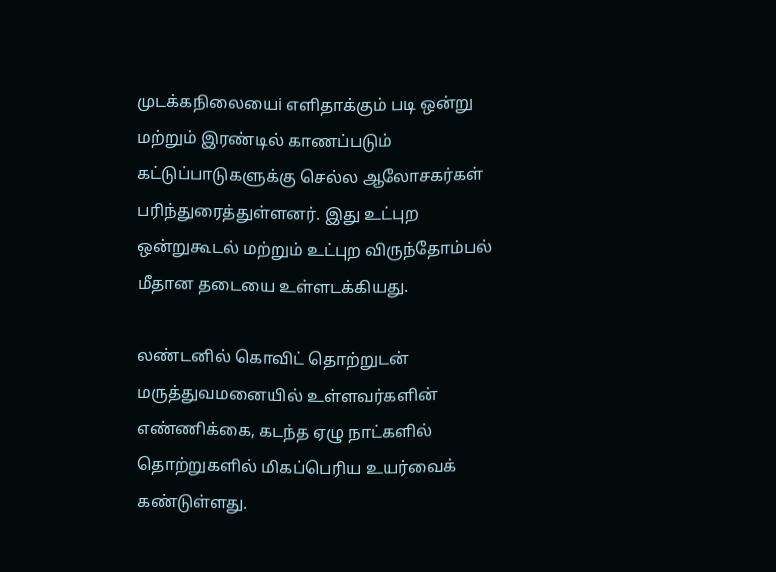முடக்கநிலையைi எளிதாக்கும் படி ஒன்று மற்றும் இரண்டில் காணப்படும் கட்டுப்பாடுகளுக்கு செல்ல ஆலோசகர்கள் பரிந்துரைத்துள்ளனர். இது உட்புற ஒன்றுகூடல் மற்றும் உட்புற விருந்தோம்பல் மீதான தடையை உள்ளடக்கியது.

லண்டனில் கொவிட் தொற்றுடன் மருத்துவமனையில் உள்ளவர்களின் எண்ணிக்கை, கடந்த ஏழு நாட்களில் தொற்றுகளில் மிகப்பெரிய உயர்வைக் கண்டுள்ளது.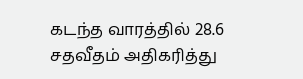கடந்த வாரத்தில் 28.6 சதவீதம் அதிகரித்து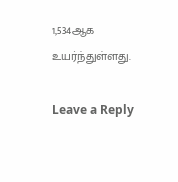1,534ஆக உயர்ந்துள்ளது.

Leave a Reply